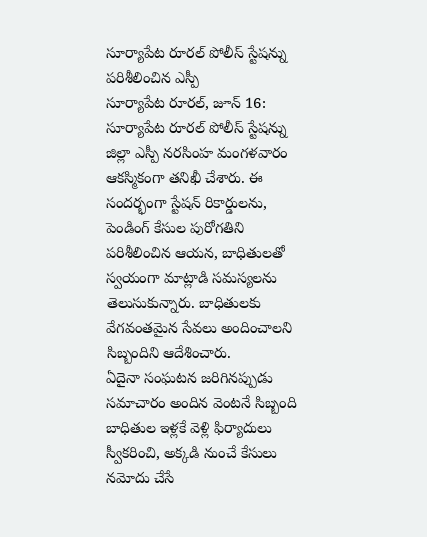సూర్యాపేట రూరల్ పోలీస్ స్టేషన్ను పరిశీలించిన ఎస్పీ
సూర్యాపేట రూరల్, జూన్ 16: సూర్యాపేట రూరల్ పోలీస్ స్టేషన్ను జిల్లా ఎస్పీ నరసింహ మంగళవారం ఆకస్మికంగా తనిఖీ చేశారు. ఈ సందర్భంగా స్టేషన్ రికార్డులను, పెండింగ్ కేసుల పురోగతిని పరిశీలించిన ఆయన, బాధితులతో స్వయంగా మాట్లాడి సమస్యలను తెలుసుకున్నారు. బాధితులకు వేగవంతమైన సేవలు అందించాలని సిబ్బందిని ఆదేశించారు.
ఏదైనా సంఘటన జరిగినప్పుడు సమాచారం అందిన వెంటనే సిబ్బంది బాధితుల ఇళ్లకే వెళ్లి ఫిర్యాదులు స్వీకరించి, అక్కడి నుంచే కేసులు నమోదు చేసే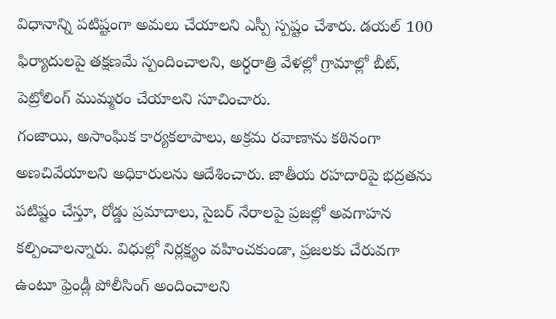విధానాన్ని పటిష్టంగా అమలు చేయాలని ఎస్పీ స్పష్టం చేశారు. డయల్ 100 ఫిర్యాదులపై తక్షణమే స్పందించాలని, అర్ధరాత్రి వేళల్లో గ్రామాల్లో బీట్, పెట్రోలింగ్ ముమ్మరం చేయాలని సూచించారు.
గంజాయి, అసాంఘిక కార్యకలాపాలు, అక్రమ రవాణాను కఠినంగా అణచివేయాలని అధికారులను ఆదేశించారు. జాతీయ రహదారిపై భద్రతను పటిష్టం చేస్తూ, రోడ్డు ప్రమాదాలు, సైబర్ నేరాలపై ప్రజల్లో అవగాహన కల్పించాలన్నారు. విధుల్లో నిర్లక్ష్యం వహించకుండా, ప్రజలకు చేరువగా ఉంటూ ఫ్రెండ్లీ పోలీసింగ్ అందించాలని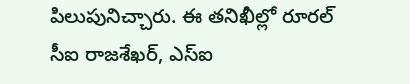పిలుపునిచ్చారు. ఈ తనిఖీల్లో రూరల్ సీఐ రాజశేఖర్, ఎస్ఐ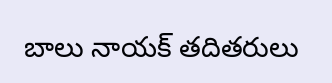బాలు నాయక్ తదితరులు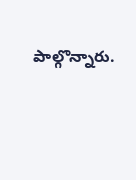పాల్గొన్నారు.